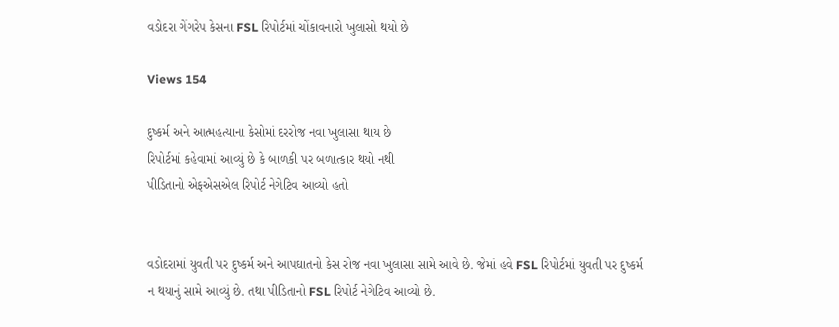વડોદરા ગેંગરેપ કેસના FSL રિપોર્ટમાં ચોંકાવનારો ખુલાસો થયો છે

Views 154

દુષ્કર્મ અને આત્મહત્યાના કેસોમાં દરરોજ નવા ખુલાસા થાય છે
રિપોર્ટમાં કહેવામાં આવ્યું છે કે બાળકી પર બળાત્કાર થયો નથી
પીડિતાનો એફએસએલ રિપોર્ટ નેગેટિવ આવ્યો હતો


વડોદરામાં યુવતી પર દુષ્કર્મ અને આપઘાતનો કેસ રોજ નવા ખુલાસા સામે આવે છે. જેમાં હવે FSL રિપોર્ટમાં યુવતી પર દુષ્કર્મ ન થયાનું સામે આવ્યું છે. તથા પીડિતાનો FSL રિપોર્ટ નેગેટિવ આવ્યો છે.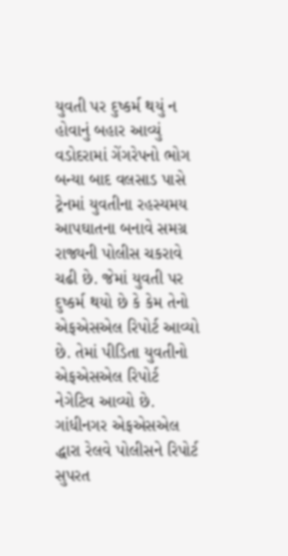યુવતી પર દુષ્કર્મ થયું ન હોવાનું બહાર આવ્યું
વડોદરામાં ગેંગરેપનો ભોગ બન્યા બાદ વલસાડ પાસે ટ્રેનમાં યુવતીના રહસ્યમય આપઘાતના બનાવે સમગ્ર રાજ્યની પોલીસ ચકરાવે ચઢી છે. જેમાં યુવતી પર દુષ્કર્મ થયો છે કે કેમ તેનો એફએસએલ રિપોર્ટ આવ્યો છે. તેમાં પીડિતા યુવતીનો એફએસએલ રિપોર્ટ નેગેટિવ આવ્યો છે. ગાંધીનગર એફએસએલ દ્ધારા રેલવે પોલીસને રિપોર્ટ સુપરત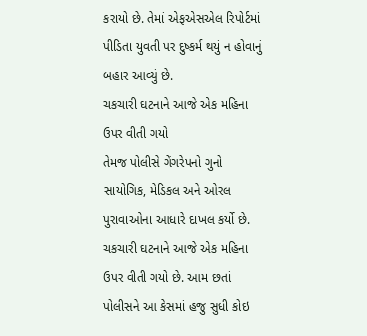કરાયો છે. તેમાં એફએસએલ રિપોર્ટમાં પીડિતા યુવતી પર દુષ્કર્મ થયું ન હોવાનું બહાર આવ્યું છે.
ચકચારી ઘટનાને આજે એક મહિના ઉપર વીતી ગયો
તેમજ પોલીસે ગેંગરેપનો ગુનો સાયોગિક, મેડિકલ અને ઓરલ પુરાવાઓના આધારે દાખલ કર્યો છે. ચકચારી ઘટનાને આજે એક મહિના ઉપર વીતી ગયો છે. આમ છતાં પોલીસને આ કેસમાં હજુ સુધી કોઇ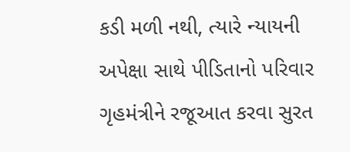કડી મળી નથી, ત્યારે ન્યાયની અપેક્ષા સાથે પીડિતાનો પરિવાર ગૃહમંત્રીને રજૂઆત કરવા સુરત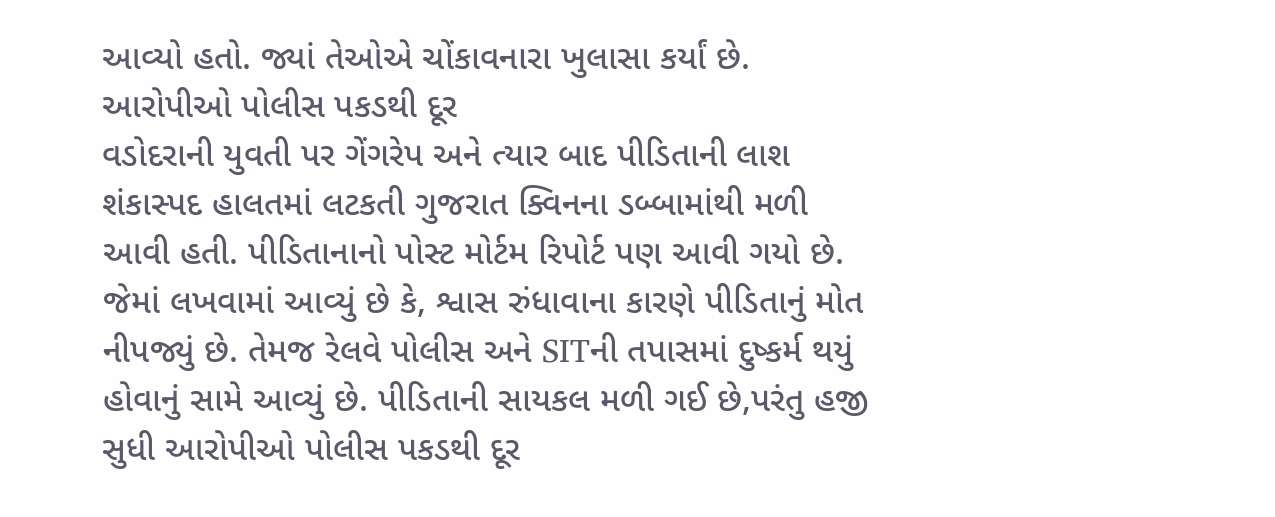આવ્યો હતો. જ્યાં તેઓએ ચોંકાવનારા ખુલાસા કર્યાં છે.
આરોપીઓ પોલીસ પકડથી દૂર
વડોદરાની યુવતી પર ગેંગરેપ અને ત્યાર બાદ પીડિતાની લાશ શંકાસ્પદ હાલતમાં લટકતી ગુજરાત ક્વિનના ડબ્બામાંથી મળી આવી હતી. પીડિતાનાનો પોસ્ટ મોર્ટમ રિપોર્ટ પણ આવી ગયો છે. જેમાં લખવામાં આવ્યું છે કે, શ્વાસ રુંધાવાના કારણે પીડિતાનું મોત નીપજ્યું છે. તેમજ રેલવે પોલીસ અને SITની તપાસમાં દુષ્કર્મ થયું હોવાનું સામે આવ્યું છે. પીડિતાની સાયકલ મળી ગઈ છે,પરંતુ હજી સુધી આરોપીઓ પોલીસ પકડથી દૂર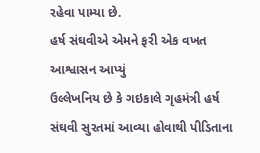રહેવા પામ્યા છે.
હર્ષ સંઘવીએ એમને ફરી એક વખત આશ્વાસન આપ્યું
ઉલ્લેખનિય છે કે ગઇકાલે ગૃહમંત્રી હર્ષ સંઘવી સુરતમાં આવ્યા હોવાથી પીડિતાના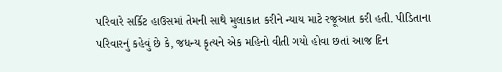પરિવારે સર્કિટ હાઉસમાં તેમની સાથે મુલાકાત કરીને ન્યાય માટે રજૂઆત કરી હતી. પીડિતાના પરિવારનું કહેવું છે કે, જધન્ય કૃત્યને એક મહિનો વીતી ગયો હોવા છતાં આજ દિન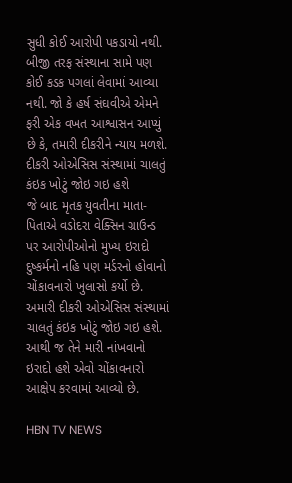સુધી કોઈ આરોપી પકડાયો નથી. બીજી તરફ સંસ્થાના સામે પણ કોઈ કડક પગલાં લેવામાં આવ્યા નથી. જો કે હર્ષ સંઘવીએ એમને ફરી એક વખત આશ્વાસન આપ્યું છે કે, તમારી દીકરીને ન્યાય મળશે.
દીકરી ઓએસિસ સંસ્થામાં ચાલતું કંઇક ખોટું જોઇ ગઇ હશે
જે બાદ મૃતક યુવતીના માતા-પિતાએ વડોદરા વેક્સિન ગ્રાઉન્ડ પર આરોપીઓનો મુખ્ય ઇરાદો દુષ્કર્મનો નહિ પણ મર્ડરનો હોવાનો ચોંકાવનારો ખુલાસો કર્યો છે. અમારી દીકરી ઓએસિસ સંસ્થામાં ચાલતું કંઇક ખોટું જોઇ ગઇ હશે. આથી જ તેને મારી નાંખવાનો ઇરાદો હશે એવો ચોંકાવનારો આક્ષેપ કરવામાં આવ્યો છે.

HBN TV NEWS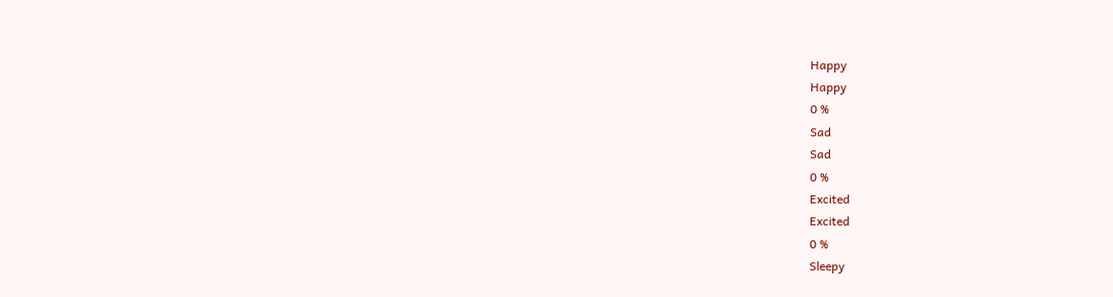Happy
Happy
0 %
Sad
Sad
0 %
Excited
Excited
0 %
Sleepy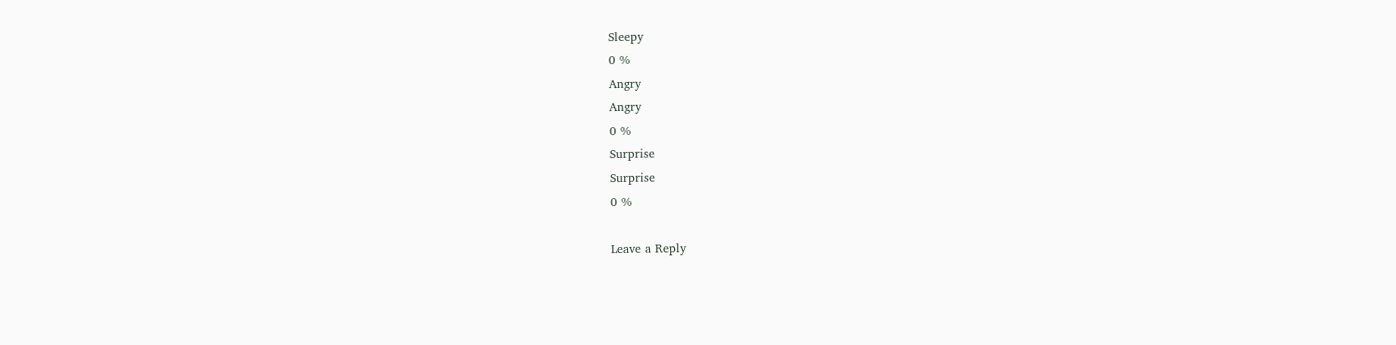Sleepy
0 %
Angry
Angry
0 %
Surprise
Surprise
0 %

Leave a Reply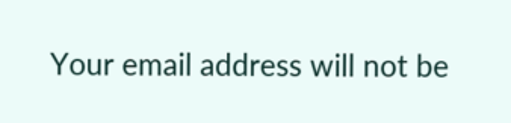Your email address will not be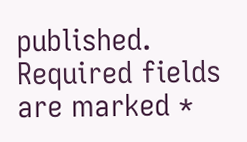published. Required fields are marked *